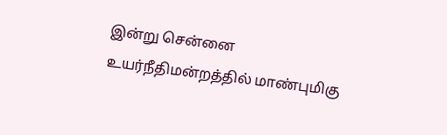இன்று சென்னை உயர்நீதிமன்றத்தில் மாண்புமிகு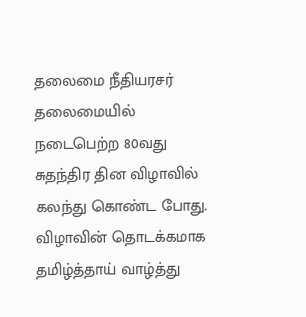தலைமை நீதியரசர் தலைமையில் நடைபெற்ற 80வது சுதந்திர தின விழாவில் கலந்து கொண்ட போது.
விழாவின் தொடக்கமாக தமிழ்த்தாய் வாழ்த்து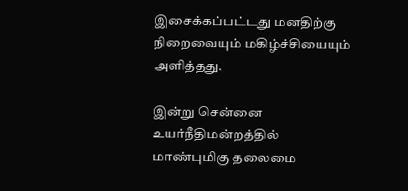இசைக்கப்பட்டது மனதிற்கு நிறைவையும் மகிழ்ச்சியையும் அளித்தது.

இன்று சென்னை உயர்நீதிமன்றத்தில் மாண்புமிகு தலைமை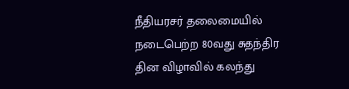நீதியரசர் தலைமையில் நடைபெற்ற 80வது சுதந்திர தின விழாவில் கலந்து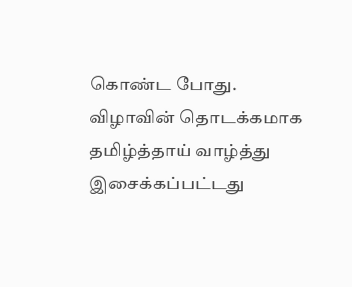கொண்ட போது.
விழாவின் தொடக்கமாக தமிழ்த்தாய் வாழ்த்து இசைக்கப்பட்டது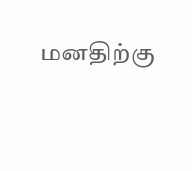மனதிற்கு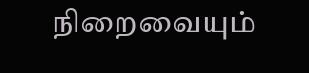நிறைவையும்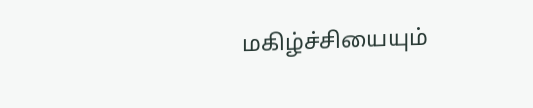மகிழ்ச்சியையும்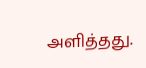அளித்தது.